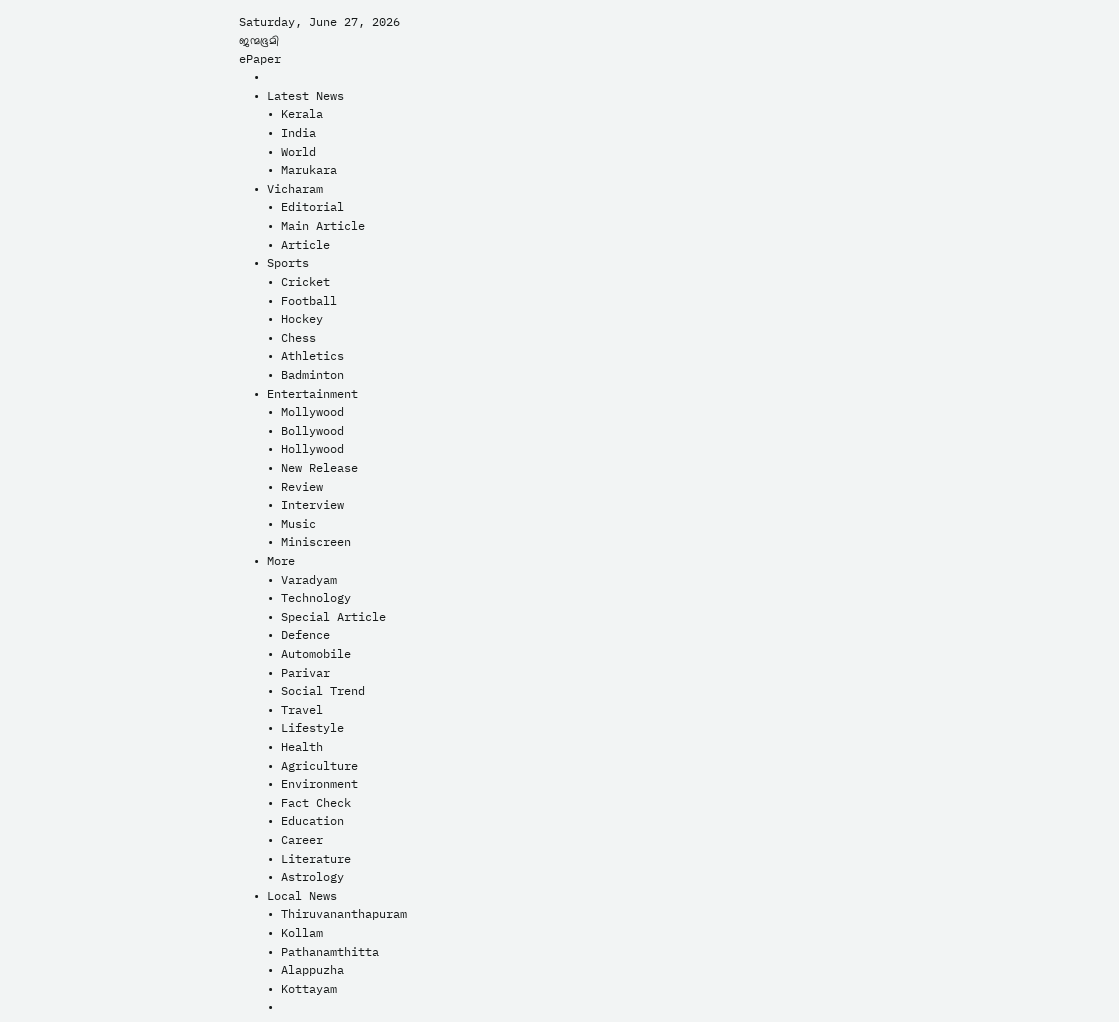Saturday, June 27, 2026
ജന്മഭൂമി
ePaper
  •
  • Latest News
    • Kerala
    • India
    • World
    • Marukara
  • Vicharam
    • Editorial
    • Main Article
    • Article
  • Sports
    • Cricket
    • Football
    • Hockey
    • Chess
    • Athletics
    • Badminton
  • Entertainment
    • Mollywood
    • Bollywood
    • Hollywood
    • New Release
    • Review
    • Interview
    • Music
    • Miniscreen
  • More
    • Varadyam
    • Technology
    • Special Article
    • Defence
    • Automobile
    • Parivar
    • Social Trend
    • Travel
    • Lifestyle
    • Health
    • Agriculture
    • Environment
    • Fact Check
    • Education
    • Career
    • Literature
    • Astrology
  • Local News
    • Thiruvananthapuram
    • Kollam
    • Pathanamthitta
    • Alappuzha
    • Kottayam
    •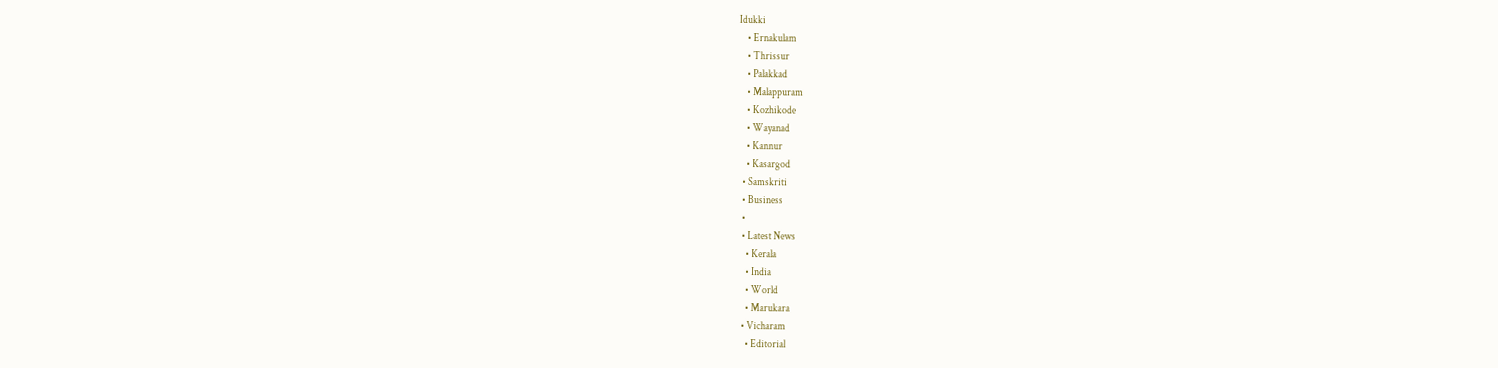Idukki
    • Ernakulam
    • Thrissur
    • Palakkad
    • Malappuram
    • Kozhikode
    • Wayanad
    • Kannur
    • Kasargod
  • Samskriti
  • Business
  •
  • Latest News
    • Kerala
    • India
    • World
    • Marukara
  • Vicharam
    • Editorial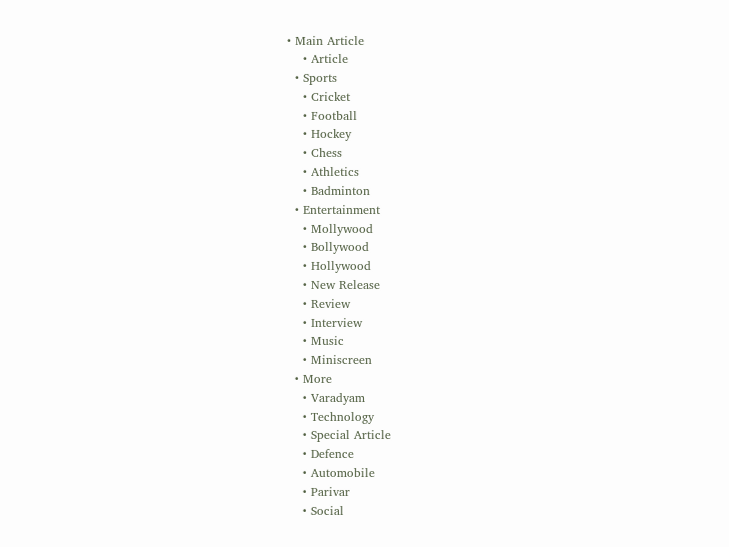• Main Article
    • Article
  • Sports
    • Cricket
    • Football
    • Hockey
    • Chess
    • Athletics
    • Badminton
  • Entertainment
    • Mollywood
    • Bollywood
    • Hollywood
    • New Release
    • Review
    • Interview
    • Music
    • Miniscreen
  • More
    • Varadyam
    • Technology
    • Special Article
    • Defence
    • Automobile
    • Parivar
    • Social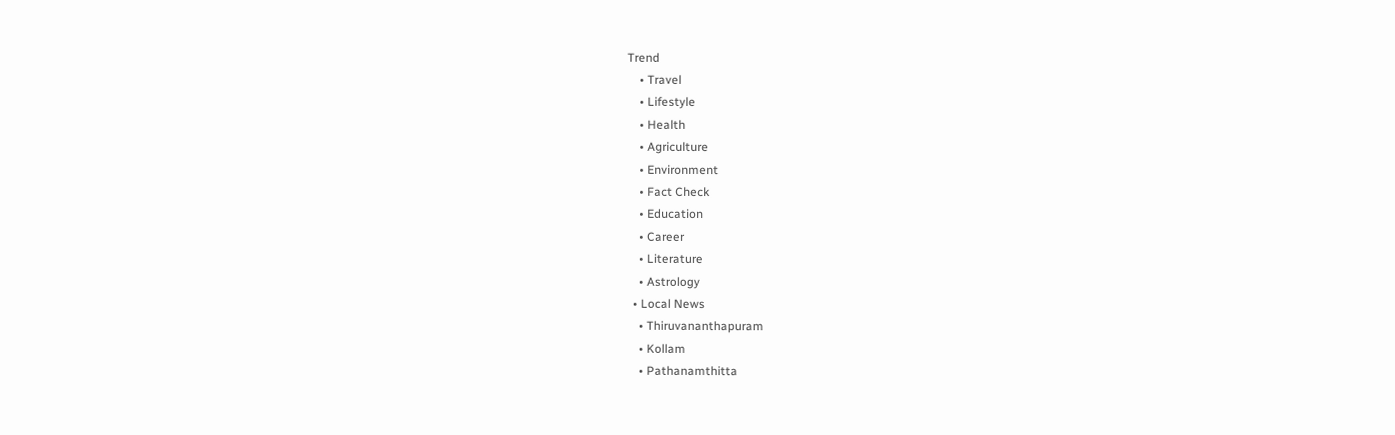Trend
    • Travel
    • Lifestyle
    • Health
    • Agriculture
    • Environment
    • Fact Check
    • Education
    • Career
    • Literature
    • Astrology
  • Local News
    • Thiruvananthapuram
    • Kollam
    • Pathanamthitta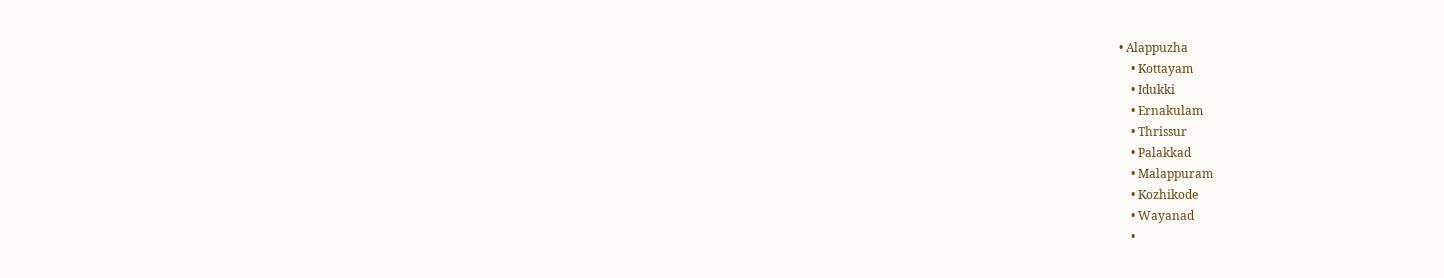• Alappuzha
    • Kottayam
    • Idukki
    • Ernakulam
    • Thrissur
    • Palakkad
    • Malappuram
    • Kozhikode
    • Wayanad
    •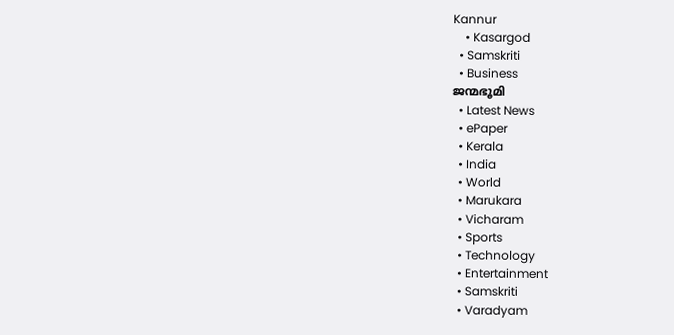Kannur
    • Kasargod
  • Samskriti
  • Business
ജന്മഭൂമി
  • Latest News
  • ePaper
  • Kerala
  • India
  • World
  • Marukara
  • Vicharam
  • Sports
  • Technology
  • Entertainment
  • Samskriti
  • Varadyam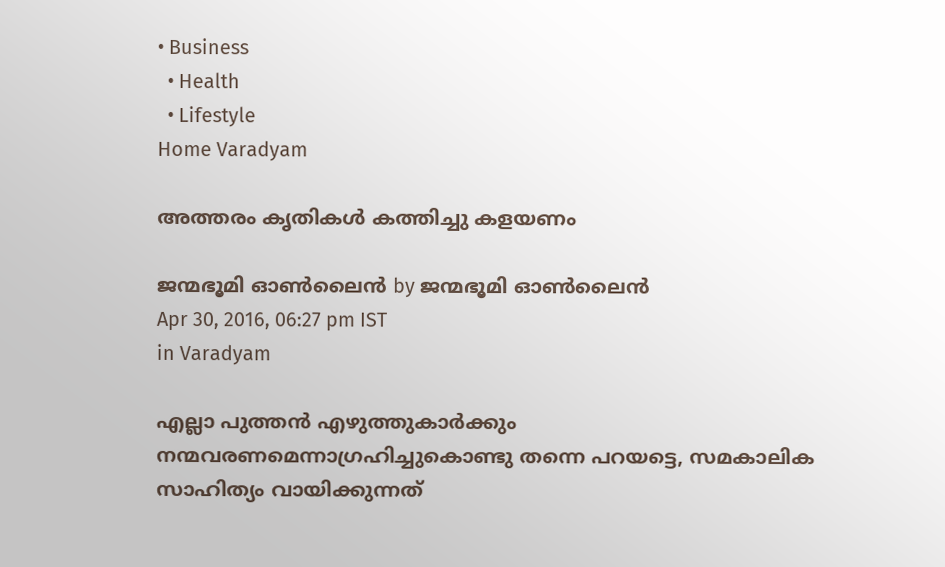• Business
  • Health
  • Lifestyle
Home Varadyam

അത്തരം കൃതികള്‍ കത്തിച്ചു കളയണം

ജന്മഭൂമി ഓണ്‍ലൈന്‍ by ജന്മഭൂമി ഓണ്‍ലൈന്‍
Apr 30, 2016, 06:27 pm IST
in Varadyam

എല്ലാ പുത്തന്‍ എഴുത്തുകാര്‍ക്കും നന്മവരണമെന്നാഗ്രഹിച്ചുകൊണ്ടു തന്നെ പറയട്ടെ, സമകാലിക സാഹിത്യം വായിക്കുന്നത്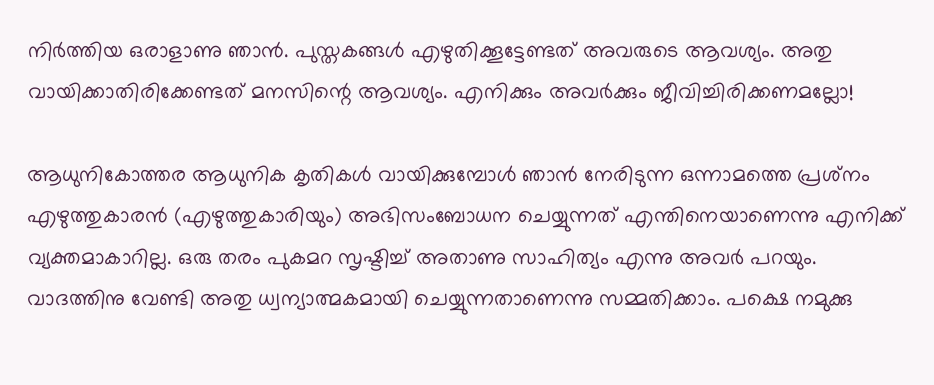നിര്‍ത്തിയ ഒരാളാണു ഞാന്‍. പുസ്തകങ്ങള്‍ എഴുതിക്കൂട്ടേണ്ടത് അവരുടെ ആവശ്യം. അതു വായിക്കാതിരിക്കേണ്ടത് മനസിന്റെ ആവശ്യം. എനിക്കും അവര്‍ക്കും ജീവിച്ചിരിക്കണമല്ലോ!

ആധുനികോത്തര ആധുനിക കൃതികള്‍ വായിക്കുമ്പോള്‍ ഞാന്‍ നേരിടുന്ന ഒന്നാമത്തെ പ്രശ്‌നം എഴുത്തുകാരന്‍ (എഴുത്തുകാരിയും) അഭിസംബോധന ചെയ്യുന്നത് എന്തിനെയാണെന്നു എനിക്ക് വ്യക്തമാകാറില്ല. ഒരു തരം പുകമറ സൃഷ്ടിച്ച് അതാണു സാഹിത്യം എന്നു അവര്‍ പറയും. വാദത്തിനു വേണ്ടി അതു ധ്വന്യാത്മകമായി ചെയ്യുന്നതാണെന്നു സമ്മതിക്കാം. പക്ഷെ നമുക്കു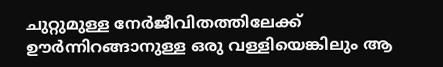ചുറ്റുമുള്ള നേര്‍ജീവിതത്തിലേക്ക് ഊര്‍ന്നിറങ്ങാനുള്ള ഒരു വള്ളിയെങ്കിലും ആ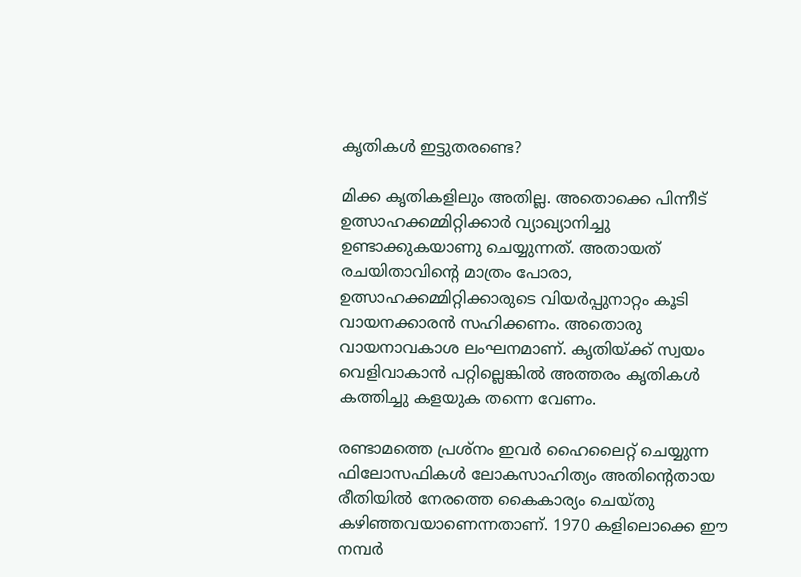കൃതികള്‍ ഇട്ടുതരണ്ടെ?

മിക്ക കൃതികളിലും അതില്ല. അതൊക്കെ പിന്നീട് ഉത്സാഹക്കമ്മിറ്റിക്കാര്‍ വ്യാഖ്യാനിച്ചു ഉണ്ടാക്കുകയാണു ചെയ്യുന്നത്. അതായത് രചയിതാവിന്റെ മാത്രം പോരാ, ഉത്സാഹക്കമ്മിറ്റിക്കാരുടെ വിയര്‍പ്പുനാറ്റം കൂടി വായനക്കാരന്‍ സഹിക്കണം. അതൊരു വായനാവകാശ ലംഘനമാണ്. കൃതിയ്‌ക്ക് സ്വയം വെളിവാകാന്‍ പറ്റില്ലെങ്കില്‍ അത്തരം കൃതികള്‍ കത്തിച്ചു കളയുക തന്നെ വേണം.

രണ്ടാമത്തെ പ്രശ്‌നം ഇവര്‍ ഹൈലൈറ്റ് ചെയ്യുന്ന ഫിലോസഫികള്‍ ലോകസാഹിത്യം അതിന്റെതായ രീതിയില്‍ നേരത്തെ കൈകാര്യം ചെയ്തു കഴിഞ്ഞവയാണെന്നതാണ്. 1970 കളിലൊക്കെ ഈ നമ്പര്‍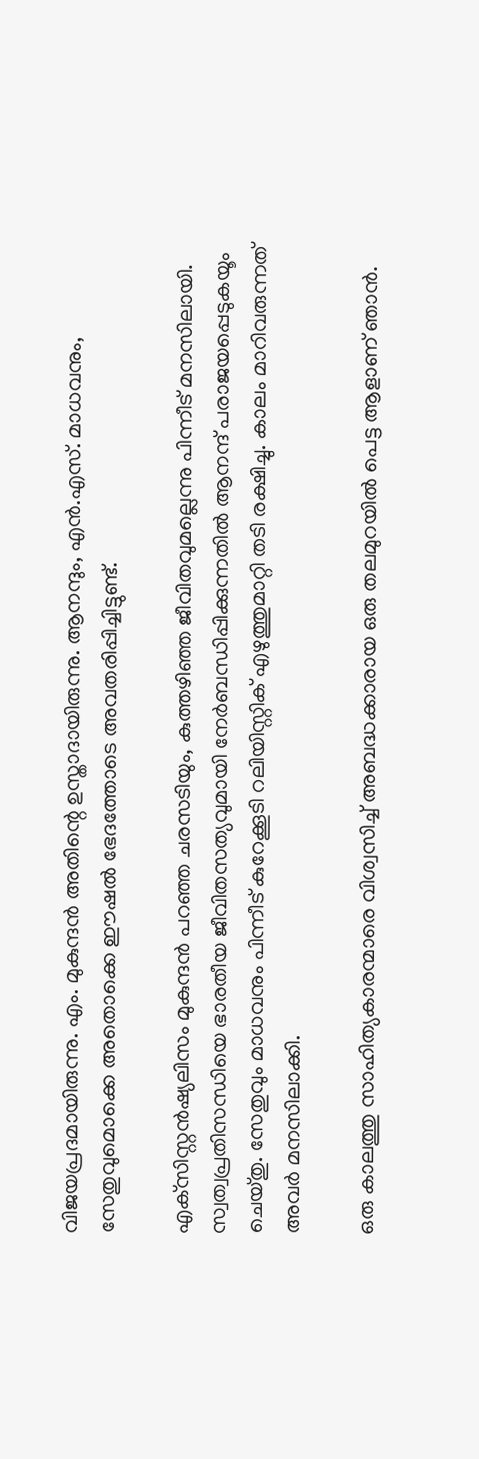വിജയപ്രദമായിരുന്നു. എം. മുകുന്ദന്‍ അതിന്റെ ഉസ്താദായിരുന്നു. ആനന്ദും, എന്‍.എസ്. മാധവനും, സേതുവുമൊക്കെ അതൊക്കെ ഈഷല്‍ ഭേദത്തോടെ അവതരിപ്പിച്ചിട്ടുണ്ട്.

എക്‌സിസ്റ്റന്‍ഷ്യലിസം മുകുന്ദന്‍ പറഞ്ഞ ചരസടിയും, കുത്തഴിഞ്ഞ ജീവിതവുമല്ലെന്നു പിന്നീട് മനസിലായി. സ്വത്വപ്രതിസന്ധിയെ ഭാരതീയ ജീവിതസത്യവുമായി നേര്‍ബന്ധിപ്പിക്കുന്നതില്‍ ആനന്ദ് പരാജയപ്പെടുകയൂം ചെയ്തു. സേതുവും മാധവനും പിന്നീട് കുറേക്കൂടി റലിയിസ്റ്റിക് എഴുത്തുമാറ്റി തടി രക്ഷിച്ചു. കാലം മാറിവരുന്നത് അവര്‍ മനസിലാക്കി.

ഒരു കാലത്തു സാഹിത്യകാരന്മാരെ വിശ്വസിച്ച് അബദ്ധക്കാരായ ഒരു തലമുറയില്‍ പെട്ട ആളാണ് ഞാന്‍.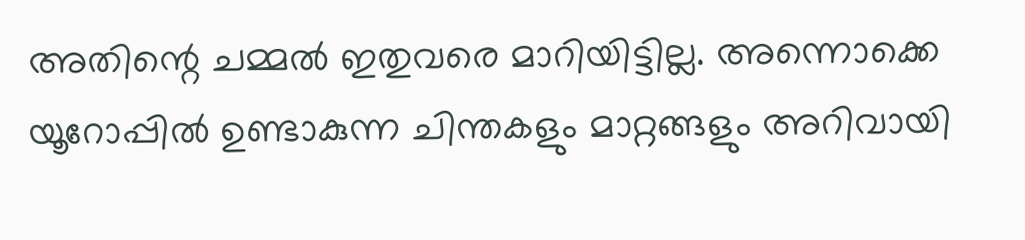അതിന്റെ ചമ്മല്‍ ഇതുവരെ മാറിയിട്ടില്ല. അന്നൊക്കെ യൂറോപ്പില്‍ ഉണ്ടാകുന്ന ചിന്തകളും മാറ്റങ്ങളും അറിവായി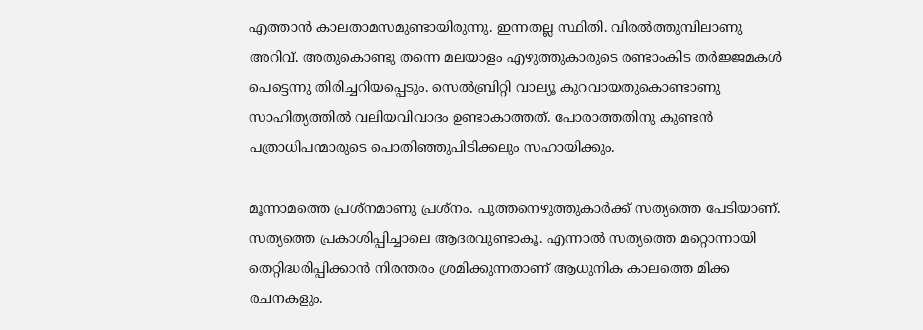എത്താന്‍ കാലതാമസമുണ്ടായിരുന്നു. ഇന്നതല്ല സ്ഥിതി. വിരല്‍ത്തുമ്പിലാണു അറിവ്. അതുകൊണ്ടു തന്നെ മലയാളം എഴുത്തുകാരുടെ രണ്ടാംകിട തര്‍ജ്ജമകള്‍ പെട്ടെന്നു തിരിച്ചറിയപ്പെടും. സെല്‍ബ്രിറ്റി വാല്യൂ കുറവായതുകൊണ്ടാണു സാഹിത്യത്തില്‍ വലിയവിവാദം ഉണ്ടാകാത്തത്. പോരാത്തതിനു കുണ്ടന്‍ പത്രാധിപന്മാരുടെ പൊതിഞ്ഞുപിടിക്കലും സഹായിക്കും.

മൂന്നാമത്തെ പ്രശ്‌നമാണു പ്രശ്‌നം. പുത്തനെഴുത്തുകാര്‍ക്ക് സത്യത്തെ പേടിയാണ്. സത്യത്തെ പ്രകാശിപ്പിച്ചാലെ ആദരവുണ്ടാകൂ. എന്നാല്‍ സത്യത്തെ മറ്റൊന്നായി തെറ്റിദ്ധരിപ്പിക്കാന്‍ നിരന്തരം ശ്രമിക്കുന്നതാണ് ആധുനിക കാലത്തെ മിക്ക രചനകളും.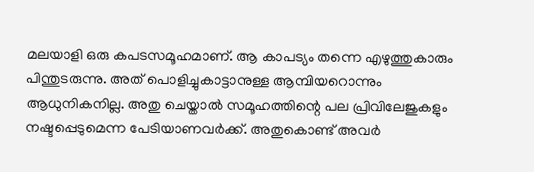മലയാളി ഒരു കപടസമൂഹമാണ്. ആ കാപട്യം തന്നെ എഴുത്തുകാരും പിന്തുടരുന്നു. അത് പൊളിച്ചുകാട്ടാനുള്ള ആമ്പിയറൊന്നും ആധുനികനില്ല. അതു ചെയ്താല്‍ സമൂഹത്തിന്റെ പല പ്രിവിലേജുകളും നഷ്ടപ്പെടുമെന്ന പേടിയാണവര്‍ക്ക്. അതുകൊണ്ട് അവര്‍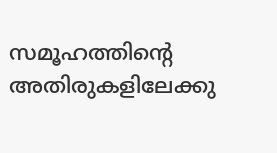സമൂഹത്തിന്റെ അതിരുകളിലേക്കു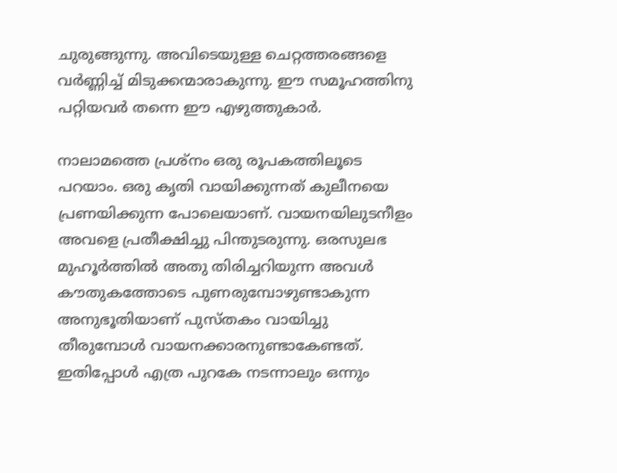ചുരുങ്ങുന്നു. അവിടെയുള്ള ചെറ്റത്തരങ്ങളെ വര്‍ണ്ണിച്ച് മിടുക്കന്മാരാകുന്നു. ഈ സമൂഹത്തിനു പറ്റിയവര്‍ തന്നെ ഈ എഴുത്തുകാര്‍.

നാലാമത്തെ പ്രശ്‌നം ഒരു രൂപകത്തിലൂടെ പറയാം. ഒരു കൃതി വായിക്കുന്നത് കുലീനയെ പ്രണയിക്കുന്ന പോലെയാണ്. വായനയിലുടനീളം അവളെ പ്രതീക്ഷിച്ചു പിന്തുടരുന്നു. ഒരസുലഭ മുഹൂര്‍ത്തില്‍ അതു തിരിച്ചറിയുന്ന അവള്‍ കൗതുകത്തോടെ പുണരുമ്പോഴുണ്ടാകുന്ന അനുഭൂതിയാണ് പുസ്തകം വായിച്ചു തീരുമ്പോള്‍ വായനക്കാരനുണ്ടാകേണ്ടത്. ഇതിപ്പോള്‍ എത്ര പുറകേ നടന്നാലും ഒന്നും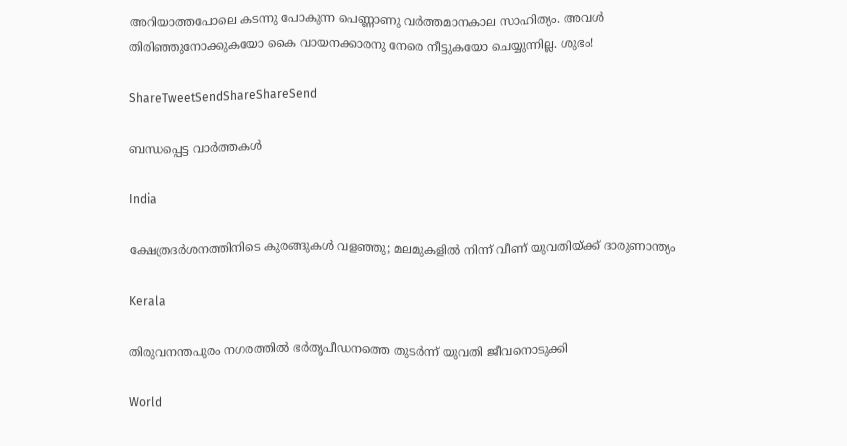അറിയാത്തപോലെ കടന്നു പോകുന്ന പെണ്ണാണു വര്‍ത്തമാനകാല സാഹിത്യം. അവള്‍ തിരിഞ്ഞുനോക്കുകയോ കൈ വായനക്കാരനു നേരെ നീട്ടുകയോ ചെയ്യുന്നില്ല. ശുഭം!

ShareTweetSendShareShareSend

ബന്ധപ്പെട്ട വാര്‍ത്തകള്‍

India

ക്ഷേത്രദർശനത്തിനിടെ കുരങ്ങുകൾ വളഞ്ഞു; മലമുകളിൽ നിന്ന് വീണ് യുവതിയ്‌ക്ക് ദാരുണാന്ത്യം

Kerala

തിരുവനന്തപുരം നഗരത്തില്‍ ഭര്‍തൃപീഡനത്തെ തുടര്‍ന്ന് യുവതി ജീവനൊടുക്കി

World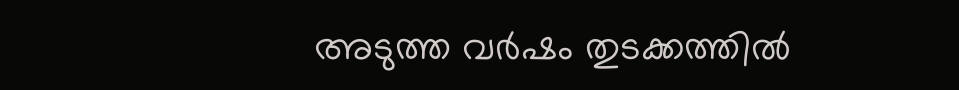അടുത്ത വര്‍ഷം തുടക്കത്തിൽ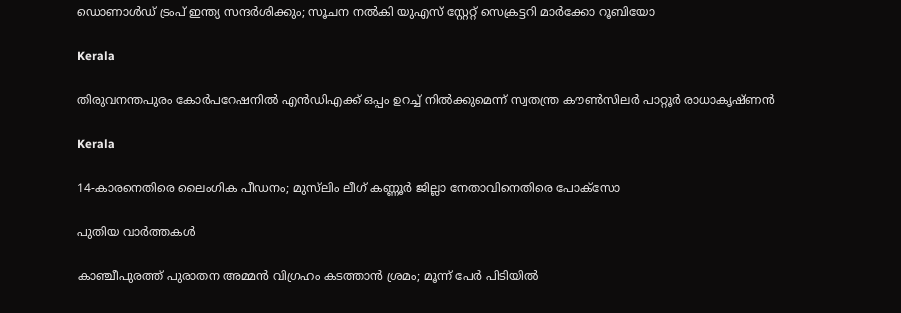ഡൊണാള്‍ഡ് ട്രംപ് ഇന്ത്യ സന്ദര്‍ശിക്കും; സൂചന നൽകി യുഎസ് സ്റ്റേറ്റ് സെക്രട്ടറി മാര്‍ക്കോ റൂബിയോ

Kerala

തിരുവനന്തപുരം കോര്‍പറേഷനില്‍ എന്‍ഡിഎക്ക് ഒപ്പം ഉറച്ച് നില്‍ക്കുമെന്ന് സ്വതന്ത്ര കൗണ്‍സിലര്‍ പാറ്റൂര്‍ രാധാകൃഷ്ണന്‍

Kerala

14-കാരനെതിരെ ലൈംഗിക പീഡനം; മുസ്‌ലിം ലീഗ് കണ്ണൂർ ജില്ലാ നേതാവിനെതിരെ പോക്‌സോ

പുതിയ വാര്‍ത്തകള്‍

കാഞ്ചീപുരത്ത് പുരാതന അമ്മൻ വിഗ്രഹം കടത്താൻ ശ്രമം; മൂന്ന് പേർ പിടിയിൽ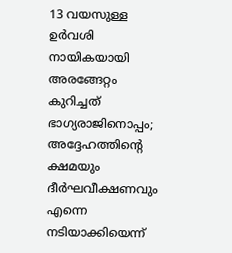13 വയസുള്ള ഉർവശി നായികയായി അരങ്ങേറ്റം കുറിച്ചത് ഭാഗ്യരാജിനൊപ്പം; അദ്ദേഹത്തിന്റെ ക്ഷമയും ദീർഘവീക്ഷണവും എന്നെ നടിയാക്കിയെന്ന്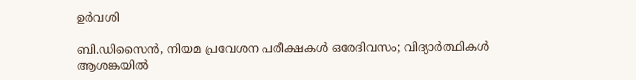ഉർവശി

ബി.ഡിസൈന്‍, നിയമ പ്രവേശന പരീക്ഷകള്‍ ഒരേദിവസം; വിദ്യാര്‍ത്ഥികള്‍ ആശങ്കയില്‍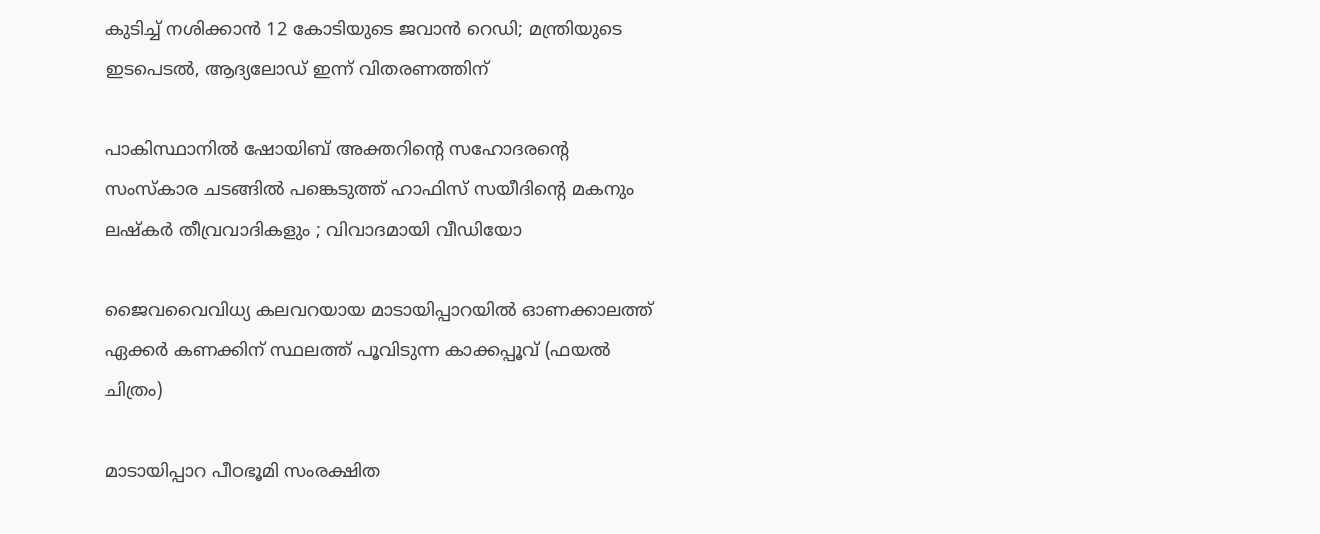കുടിച്ച് നശിക്കാന്‍ 12 കോടിയുടെ ജവാന്‍ റെഡി; മന്ത്രിയുടെ ഇടപെടല്‍, ആദ്യലോഡ് ഇന്ന് വിതരണത്തിന്

പാകിസ്ഥാനിൽ ഷോയിബ് അക്തറിന്റെ സഹോദരന്റെ സംസ്കാര ചടങ്ങിൽ പങ്കെടുത്ത് ഹാഫിസ് സയീദിന്റെ മകനും ലഷ്കർ തീവ്രവാദികളും ; വിവാദമായി വീഡിയോ

ജൈവവൈവിധ്യ കലവറയായ മാടായിപ്പാറയില്‍ ഓണക്കാലത്ത് ഏക്കര്‍ കണക്കിന് സ്ഥലത്ത് പൂവിടുന്ന കാക്കപ്പൂവ് (ഫയല്‍ ചിത്രം)

മാടായിപ്പാറ പീഠഭൂമി സംരക്ഷിത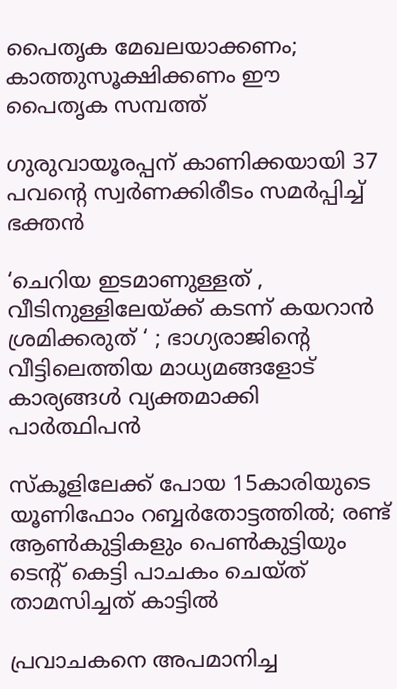പൈതൃക മേഖലയാക്കണം; കാത്തുസൂക്ഷിക്കണം ഈ പൈതൃക സമ്പത്ത്

ഗുരുവായൂരപ്പന് കാണിക്കയായി 37 പവന്റെ സ്വർണക്കിരീടം സമർപ്പിച്ച് ഭക്തൻ

‘ചെറിയ ഇടമാണുള്ളത് , വീടിനുള്ളിലേയ്‌ക്ക് കടന്ന് കയറാൻ ശ്രമിക്കരുത് ‘ ; ഭാഗ്യരാജിന്റെ വീട്ടിലെത്തിയ മാധ്യമങ്ങളോട് കാര്യങ്ങൾ വ്യക്തമാക്കി പാർത്ഥിപൻ

സ്കൂളിലേക്ക് പോയ 15കാരിയുടെ യൂണിഫോം റബ്ബർതോട്ടത്തിൽ; രണ്ട് ആൺകുട്ടികളും പെൺകുട്ടിയും ടെന്റ് കെട്ടി പാചകം ചെയ്ത് താമസിച്ചത് കാട്ടിൽ

പ്രവാചകനെ അപമാനിച്ച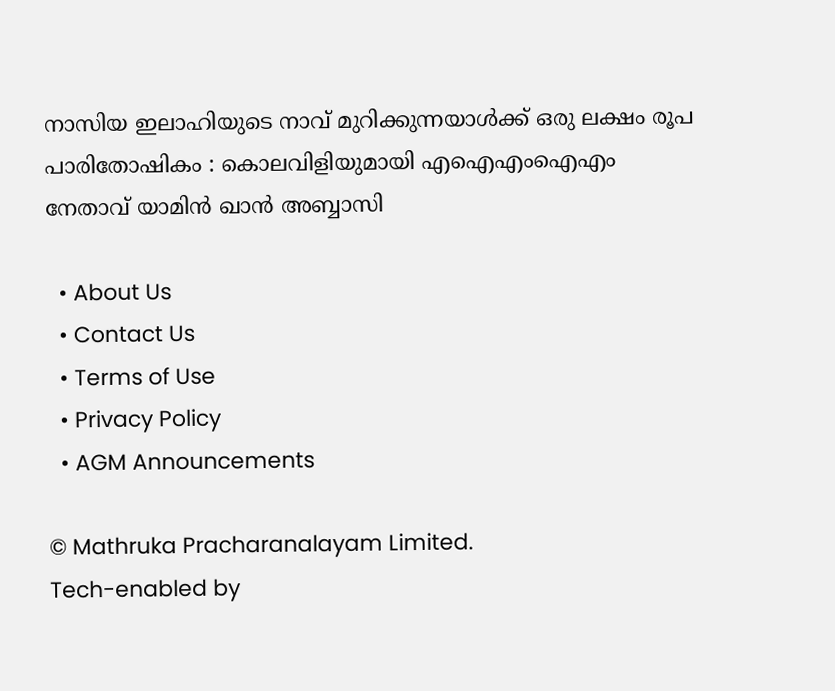നാസിയ ഇലാഹിയുടെ നാവ് മുറിക്കുന്നയാൾക്ക് ഒരു ലക്ഷം രൂപ പാരിതോഷികം : കൊലവിളിയുമായി എഐഎംഐഎം നേതാവ് യാമിൻ ഖാൻ അബ്ബാസി

  • About Us
  • Contact Us
  • Terms of Use
  • Privacy Policy
  • AGM Announcements

© Mathruka Pracharanalayam Limited.
Tech-enabled by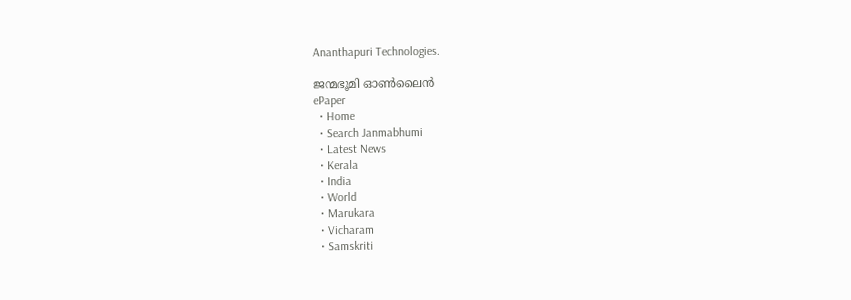Ananthapuri Technologies.

ജന്മഭൂമി ഓണ്‍ലൈന്‍
ePaper
  • Home
  • Search Janmabhumi
  • Latest News
  • Kerala
  • India
  • World
  • Marukara
  • Vicharam
  • Samskriti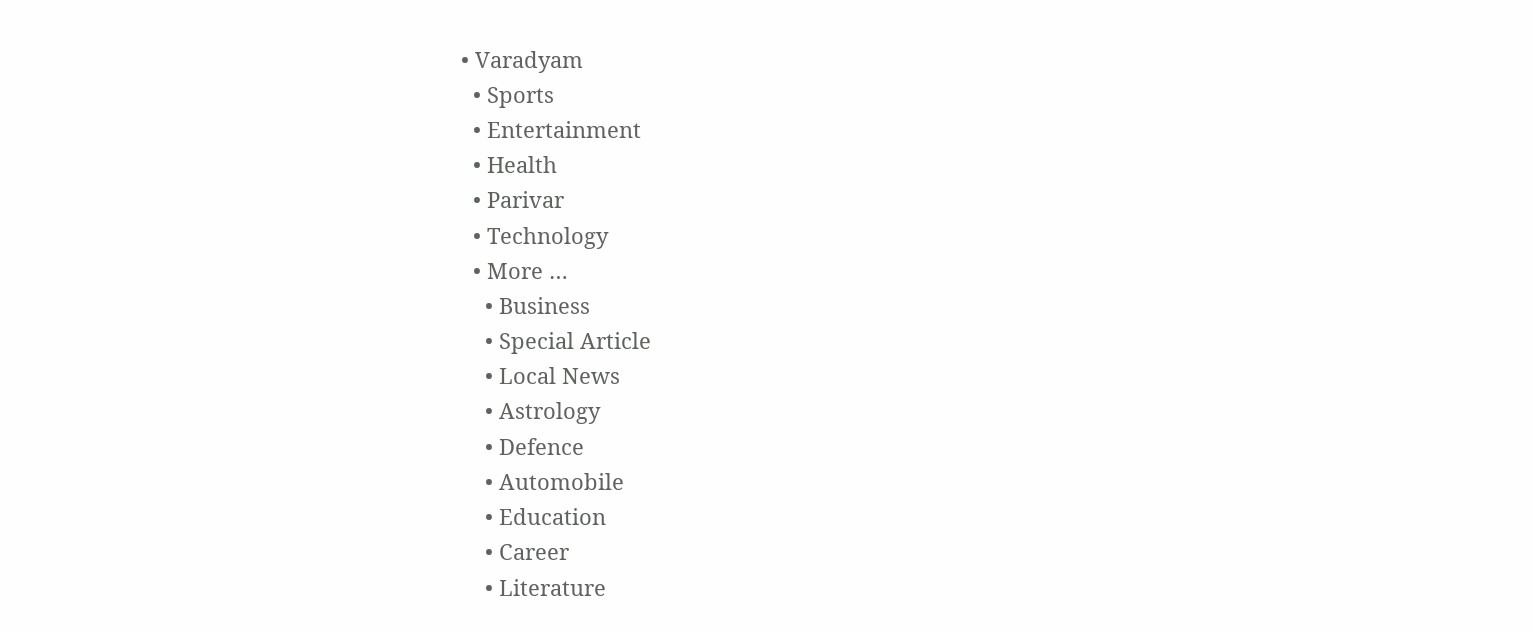• Varadyam
  • Sports
  • Entertainment
  • Health
  • Parivar
  • Technology
  • More …
    • Business
    • Special Article
    • Local News
    • Astrology
    • Defence
    • Automobile
    • Education
    • Career
    • Literature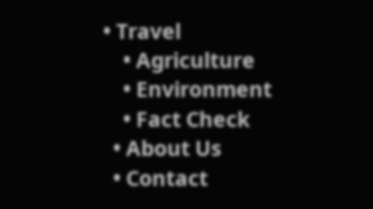• Travel
    • Agriculture
    • Environment
    • Fact Check
  • About Us
  • Contact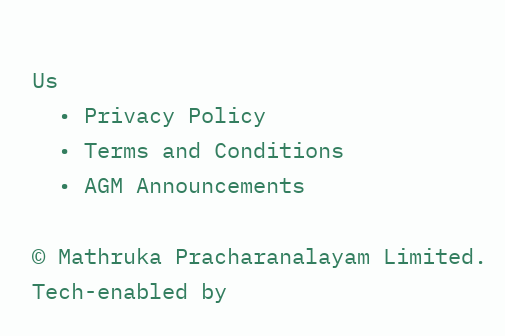Us
  • Privacy Policy
  • Terms and Conditions
  • AGM Announcements

© Mathruka Pracharanalayam Limited.
Tech-enabled by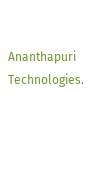Ananthapuri Technologies.